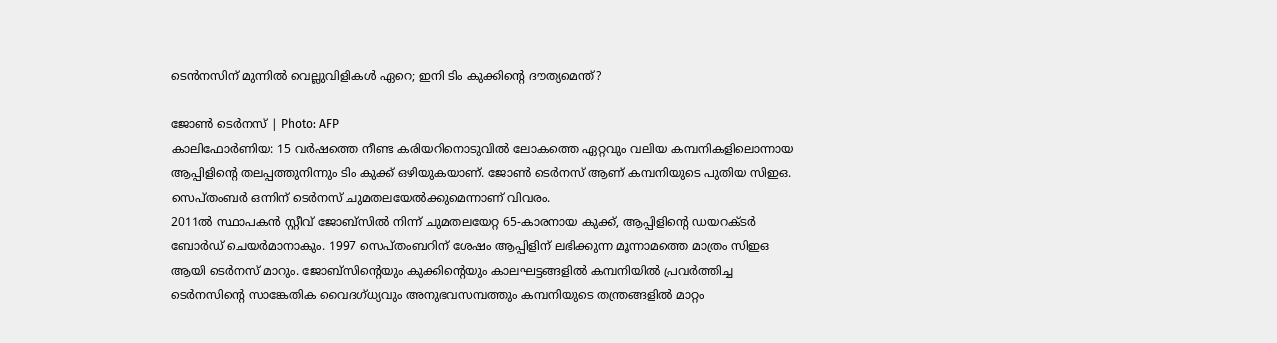ടെൻനസിന് മുന്നിൽ വെല്ലുവിളികൾ ഏറെ; ഇനി ടിം കുക്കിന്റെ ദൗത്യമെന്ത്?

ജോൺ ടെർനസ് | Photo: AFP
കാലിഫോർണിയ: 15 വർഷത്തെ നീണ്ട കരിയറിനൊടുവിൽ ലോകത്തെ ഏറ്റവും വലിയ കമ്പനികളിലൊന്നായ ആപ്പിളിന്റെ തലപ്പത്തുനിന്നും ടിം കുക്ക് ഒഴിയുകയാണ്. ജോൺ ടെർനസ് ആണ് കമ്പനിയുടെ പുതിയ സിഇഒ. സെപ്തംബർ ഒന്നിന് ടെർനസ് ചുമതലയേൽക്കുമെന്നാണ് വിവരം.
2011ൽ സ്ഥാപകൻ സ്റ്റീവ് ജോബ്സിൽ നിന്ന് ചുമതലയേറ്റ 65-കാരനായ കുക്ക്, ആപ്പിളിന്റെ ഡയറക്ടർ ബോർഡ് ചെയർമാനാകും. 1997 സെപ്തംബറിന് ശേഷം ആപ്പിളിന് ലഭിക്കുന്ന മൂന്നാമത്തെ മാത്രം സിഇഒ ആയി ടെർനസ് മാറും. ജോബ്സിന്റെയും കുക്കിന്റെയും കാലഘട്ടങ്ങളിൽ കമ്പനിയിൽ പ്രവർത്തിച്ച ടെർനസിന്റെ സാങ്കേതിക വൈദഗ്ധ്യവും അനുഭവസമ്പത്തും കമ്പനിയുടെ തന്ത്രങ്ങളിൽ മാറ്റം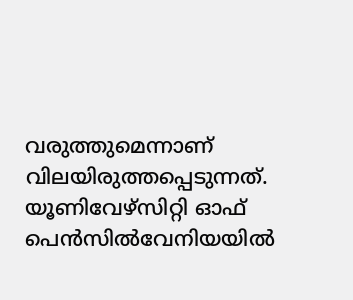വരുത്തുമെന്നാണ് വിലയിരുത്തപ്പെടുന്നത്.
യൂണിവേഴ്സിറ്റി ഓഫ് പെൻസിൽവേനിയയിൽ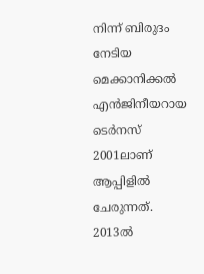നിന്ന് ബിരുദം നേടിയ മെക്കാനിക്കൽ എൻജിനീയറായ ടെർനസ് 2001ലാണ് ആപ്പിളിൽ ചേരുന്നത്. 2013ൽ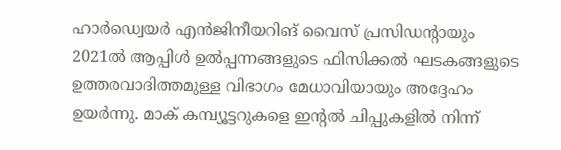ഹാർഡ്വെയർ എൻജിനീയറിങ് വൈസ് പ്രസിഡന്റായും 2021ൽ ആപ്പിൾ ഉൽപ്പന്നങ്ങളുടെ ഫിസിക്കൽ ഘടകങ്ങളുടെ ഉത്തരവാദിത്തമുള്ള വിഭാഗം മേധാവിയായും അദ്ദേഹം ഉയർന്നു. മാക് കമ്പ്യൂട്ടറുകളെ ഇന്റൽ ചിപ്പുകളിൽ നിന്ന്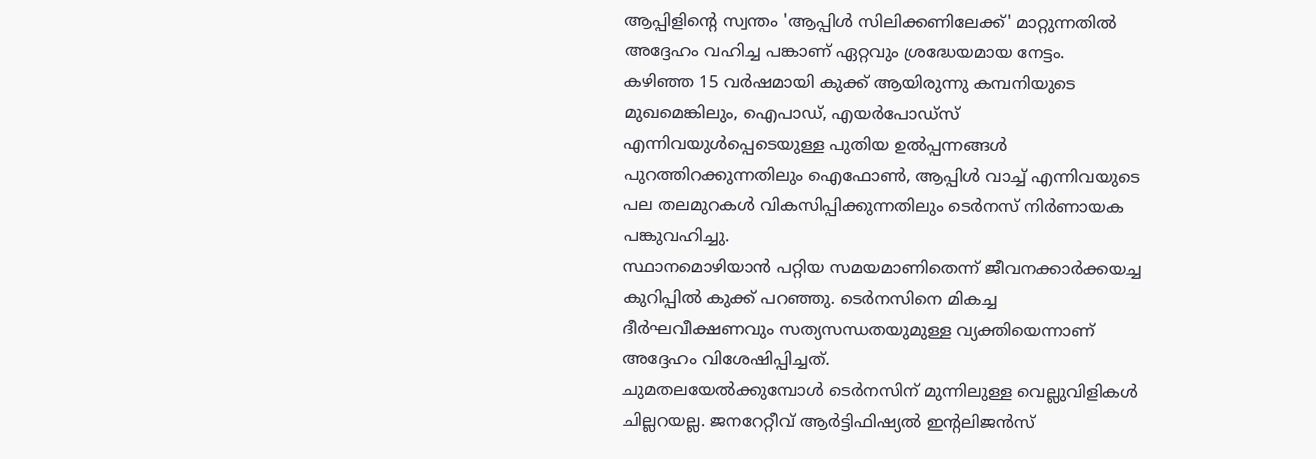ആപ്പിളിന്റെ സ്വന്തം 'ആപ്പിൾ സിലിക്കണിലേക്ക്' മാറ്റുന്നതിൽ അദ്ദേഹം വഹിച്ച പങ്കാണ് ഏറ്റവും ശ്രദ്ധേയമായ നേട്ടം.
കഴിഞ്ഞ 15 വർഷമായി കുക്ക് ആയിരുന്നു കമ്പനിയുടെ മുഖമെങ്കിലും, ഐപാഡ്, എയർപോഡ്സ് എന്നിവയുൾപ്പെടെയുള്ള പുതിയ ഉൽപ്പന്നങ്ങൾ പുറത്തിറക്കുന്നതിലും ഐഫോൺ, ആപ്പിൾ വാച്ച് എന്നിവയുടെ പല തലമുറകൾ വികസിപ്പിക്കുന്നതിലും ടെർനസ് നിർണായക പങ്കുവഹിച്ചു.
സ്ഥാനമൊഴിയാൻ പറ്റിയ സമയമാണിതെന്ന് ജീവനക്കാർക്കയച്ച കുറിപ്പിൽ കുക്ക് പറഞ്ഞു. ടെർനസിനെ മികച്ച ദീർഘവീക്ഷണവും സത്യസന്ധതയുമുള്ള വ്യക്തിയെന്നാണ് അദ്ദേഹം വിശേഷിപ്പിച്ചത്.
ചുമതലയേൽക്കുമ്പോൾ ടെർനസിന് മുന്നിലുള്ള വെല്ലുവിളികൾ ചില്ലറയല്ല. ജനറേറ്റീവ് ആർട്ടിഫിഷ്യൽ ഇന്റലിജൻസ്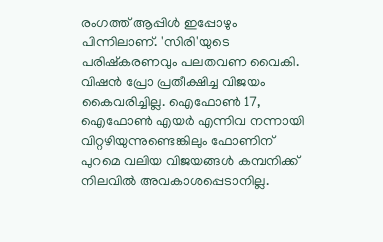രംഗത്ത് ആപ്പിൾ ഇപ്പോഴും പിന്നിലാണ്. 'സിരി'യുടെ പരിഷ്കരണവും പലതവണ വൈകി. വിഷൻ പ്രോ പ്രതീക്ഷിച്ച വിജയം കൈവരിച്ചില്ല. ഐഫോൺ 17, ഐഫോൺ എയർ എന്നിവ നന്നായി വിറ്റഴിയുന്നുണ്ടെങ്കിലും ഫോണിന് പുറമെ വലിയ വിജയങ്ങൾ കമ്പനിക്ക് നിലവിൽ അവകാശപ്പെടാനില്ല.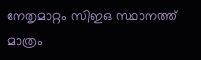നേതൃമാറ്റം സിഇഒ സ്ഥാനത്ത് മാത്രം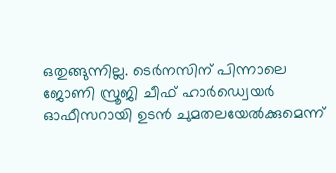ഒതുങ്ങുന്നില്ല. ടെർനസിന് പിന്നാലെ ജോണി സ്രൂജി ചീഫ് ഹാർഡ്വെയർ ഓഫീസറായി ഉടൻ ചുമതലയേൽക്കുമെന്ന്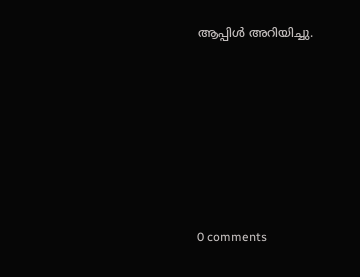ആപ്പിൾ അറിയിച്ചു.











0 comments